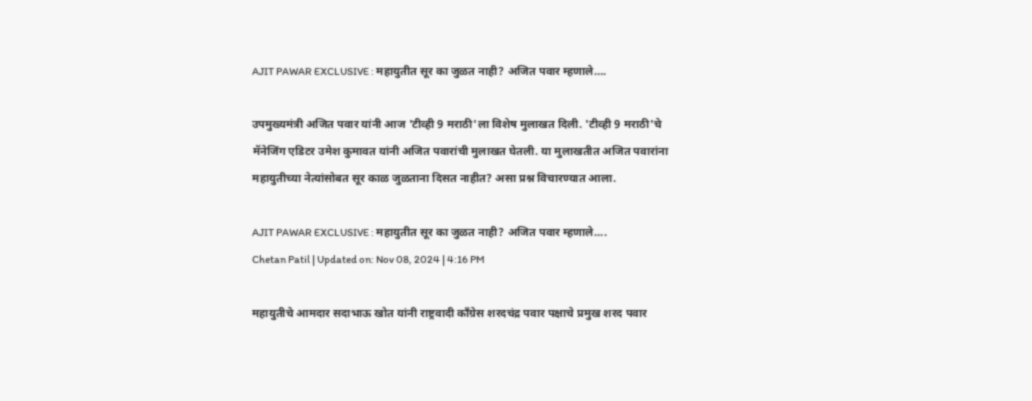AJIT PAWAR EXCLUSIVE : महायुतीत सूर का जुळत नाही? अजित पवार म्हणाले….

उपमुख्यमंत्री अजित पवार यांनी आज 'टीव्ही 9 मराठी'ला विशेष मुलाखत दिली. 'टीव्ही 9 मराठी'चे मॅनेजिंग एडिटर उमेश कुमावत यांनी अजित पवारांची मुलाखत घेतली. या मुलाखतीत अजित पवारांना महायुतीच्या नेत्यांसोबत सूर काळ जुळताना दिसत नाहीत? असा प्रश्न विचारण्यात आला.

AJIT PAWAR EXCLUSIVE : महायुतीत सूर का जुळत नाही? अजित पवार म्हणाले....
Chetan Patil | Updated on: Nov 08, 2024 | 4:16 PM

महायुतीचे आमदार सदाभाऊ खोत यांनी राष्ट्रवादी काँग्रेस शरदचंद्र पवार पक्षाचे प्रमुख शरद पवार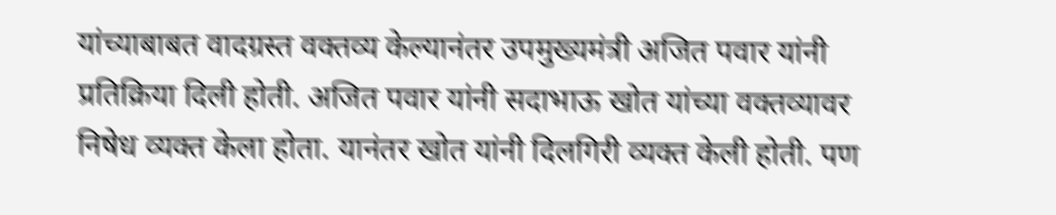यांच्याबाबत वादग्रस्त वक्तव्य केल्यानंतर उपमुख्यमंत्री अजित पवार यांनी प्रतिक्रिया दिली होती. अजित पवार यांनी सदाभाऊ खोत यांच्या वक्तव्यावर निषेध व्यक्त केला होता. यानंतर खोत यांनी दिलगिरी व्यक्त केली होती. पण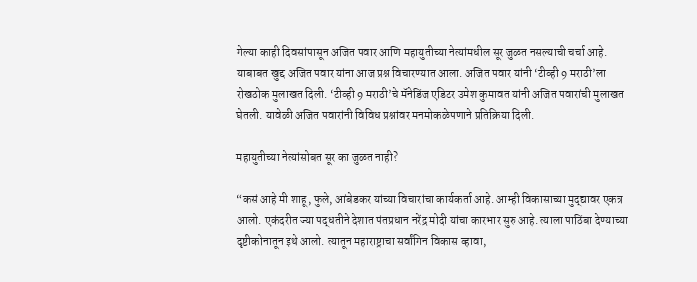गेल्या काही दिवसांपासून अजित पवार आणि महायुतीच्या नेत्यांमधील सूर जुळत नसल्याची चर्चा आहे. याबाबत खुद्द अजित पवार यांना आज प्रश्न विचारण्यात आला. अजित पवार यांनी ‘टीव्ही 9 मराठी’ला रोखठोक मुलाखत दिली. ‘टीव्ही 9 मराठी’चे मॅनेडिंज एडिटर उमेश कुमावत यांनी अजित पवारांची मुलाखत घेतली. यावेळी अजित पवारांनी विविध प्रश्नांवर मनमोकळेपणाने प्रतिक्रिया दिली.

महायुतीच्या नेत्यांसोबत सूर का जुळत नाही?

“कसं आहे मी शाहू, फुले, आंबेडकर यांच्या विचारांचा कार्यकर्ता आहे. आम्ही विकासाच्या मुद्द्यावर एकत्र आलो. एकंदरीत ज्या पद्धतीने देशात पंतप्रधान नरेंद्र मोदी यांचा कारभार सुरु आहे. त्याला पाठिंबा देण्याच्या दृष्टीकोनातून इथे आलो. त्यातून महाराष्ट्राचा सर्वांगिन विकास व्हावा,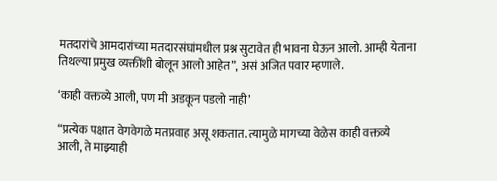मतदारांचे आमदारांच्या मतदारसंघांमधील प्रश्न सुटावेत ही भावना घेऊन आलो. आम्ही येताना तिथल्या प्रमुख व्यक्तींशी बोलून आलो आहेत”, असं अजित पवार म्हणाले.

‘काही वक्तव्ये आली, पण मी अडकून पडलो नाही’

“प्रत्येक पक्षात वेगवेगळे मतप्रवाह असू शकतात. त्यामुळे मागच्या वेळेस काही वक्तव्ये आली, ते माझ्याही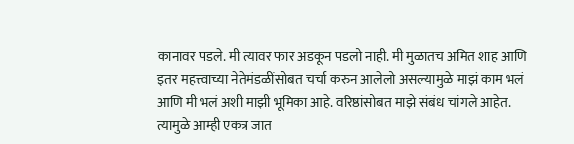कानावर पडले. मी त्यावर फार अडकून पडलो नाही. मी मुळातच अमित शाह आणि इतर महत्त्वाच्या नेतेमंडळींसोबत चर्चा करुन आलेलो असल्यामुळे माझं काम भलं आणि मी भलं अशी माझी भूमिका आहे. वरिष्ठांसोबत माझे संबंध चांगले आहेत. त्यामुळे आम्ही एकत्र जात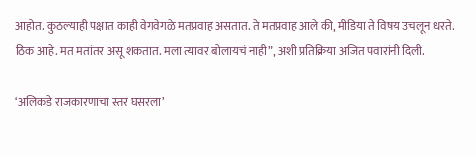आहोत. कुठल्याही पक्षात काही वेगवेगळे मतप्रवाह असतात. ते मतप्रवाह आले की, मीडिया ते विषय उचलून धरते. ठिक आहे. मत मतांतर असू शकतात. मला त्यावर बोलायचं नाही”, अशी प्रतिक्रिया अजित पवारांनी दिली.

‘अलिकडे राजकारणाचा स्तर घसरला’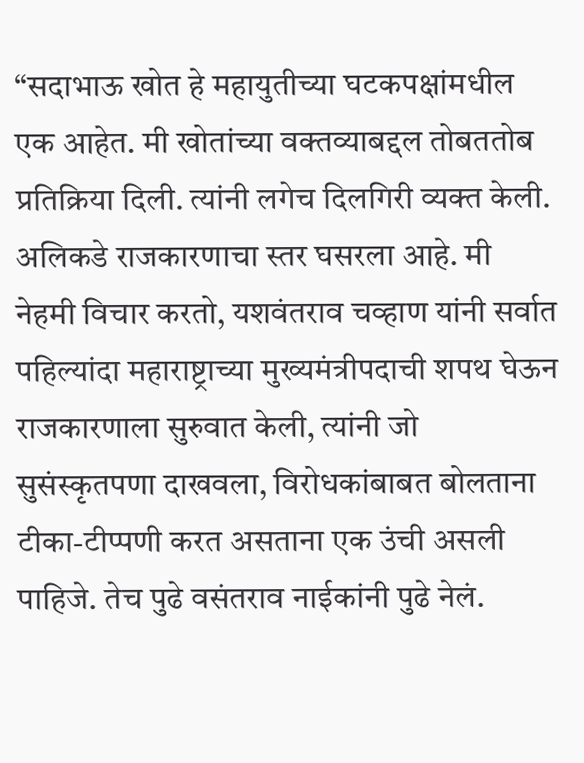“सदाभाऊ खोत हे महायुतीच्या घटकपक्षांमधील एक आहेत. मी खोतांच्या वक्तव्याबद्दल तोबततोब प्रतिक्रिया दिली. त्यांनी लगेच दिलगिरी व्यक्त केली. अलिकडे राजकारणाचा स्तर घसरला आहे. मी नेहमी विचार करतो, यशवंतराव चव्हाण यांनी सर्वात पहिल्यांदा महाराष्ट्राच्या मुख्यमंत्रीपदाची शपथ घेऊन राजकारणाला सुरुवात केली, त्यांनी जो सुसंस्कृतपणा दाखवला, विरोधकांबाबत बोलताना टीका-टीप्पणी करत असताना एक उंची असली पाहिजे. तेच पुढे वसंतराव नाईकांनी पुढे नेलं.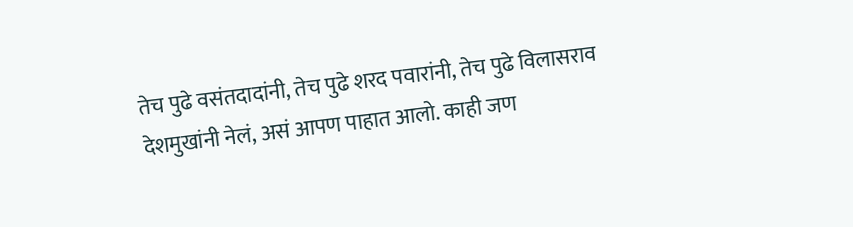तेच पुढे वसंतदादांनी, तेच पुढे शरद पवारांनी, तेच पुढे विलासराव देशमुखांनी नेलं, असं आपण पाहात आलो. काही जण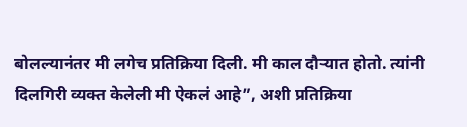बोलल्यानंतर मी लगेच प्रतिक्रिया दिली. मी काल दौऱ्यात होतो. त्यांनी दिलगिरी व्यक्त केलेली मी ऐकलं आहे”, अशी प्रतिक्रिया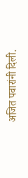अजित पवारांनी दिली.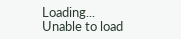Loading...
Unable to load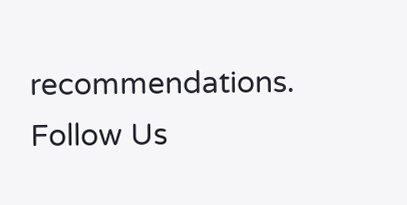recommendations.
Follow Us